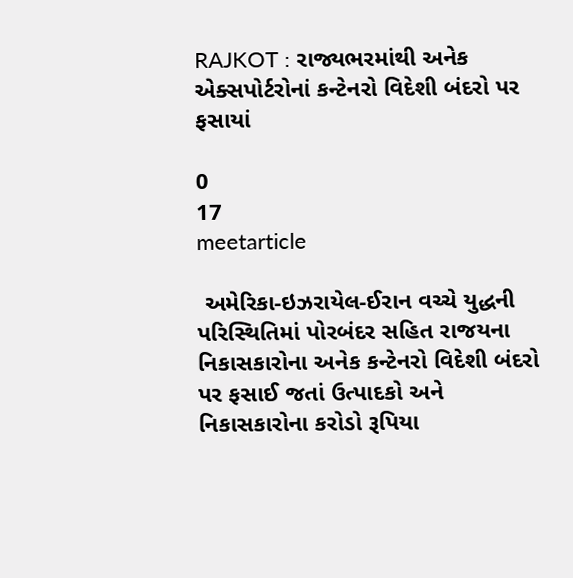RAJKOT : રાજ્યભરમાંથી અનેક એક્સપોર્ટરોનાં કન્ટેનરો વિદેશી બંદરો પર ફસાયાં

0
17
meetarticle

 અમેરિકા-ઇઝરાયેલ-ઈરાન વચ્ચે યુદ્ધની પરિસ્થિતિમાં પોરબંદર સહિત રાજયના નિકાસકારોના અનેક કન્ટેનરો વિદેશી બંદરો પર ફસાઈ જતાં ઉત્પાદકો અને નિકાસકારોના કરોડો રૂપિયા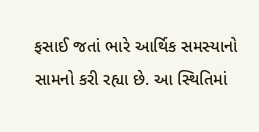ફસાઈ જતાં ભારે આર્થિક સમસ્યાનો સામનો કરી રહ્યા છે. આ સ્થિતિમાં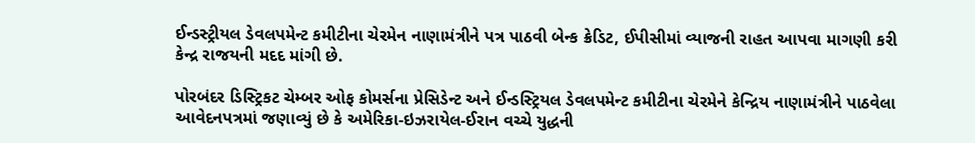ઈન્ડસ્ટ્રીયલ ડેવલપમેન્ટ કમીટીના ચેરમેન નાણામંત્રીને પત્ર પાઠવી બેન્ક ક્રેડિટ, ઈપીસીમાં વ્યાજની રાહત આપવા માગણી કરી કેન્દ્ર રાજયની મદદ માંગી છે.

પોરબંદર ડિસ્ટ્રિકટ ચેમ્બર ઓફ કોમર્સના પ્રેસિડેન્ટ અને ઈન્ડસ્ટ્રિયલ ડેવલપમેન્ટ કમીટીના ચેરમેને કેન્દ્રિય નાણામંત્રીને પાઠવેલા આવેદનપત્રમાં જણાવ્યું છે કે અમેરિકા-ઇઝરાયેલ-ઈરાન વચ્ચે યુદ્ધની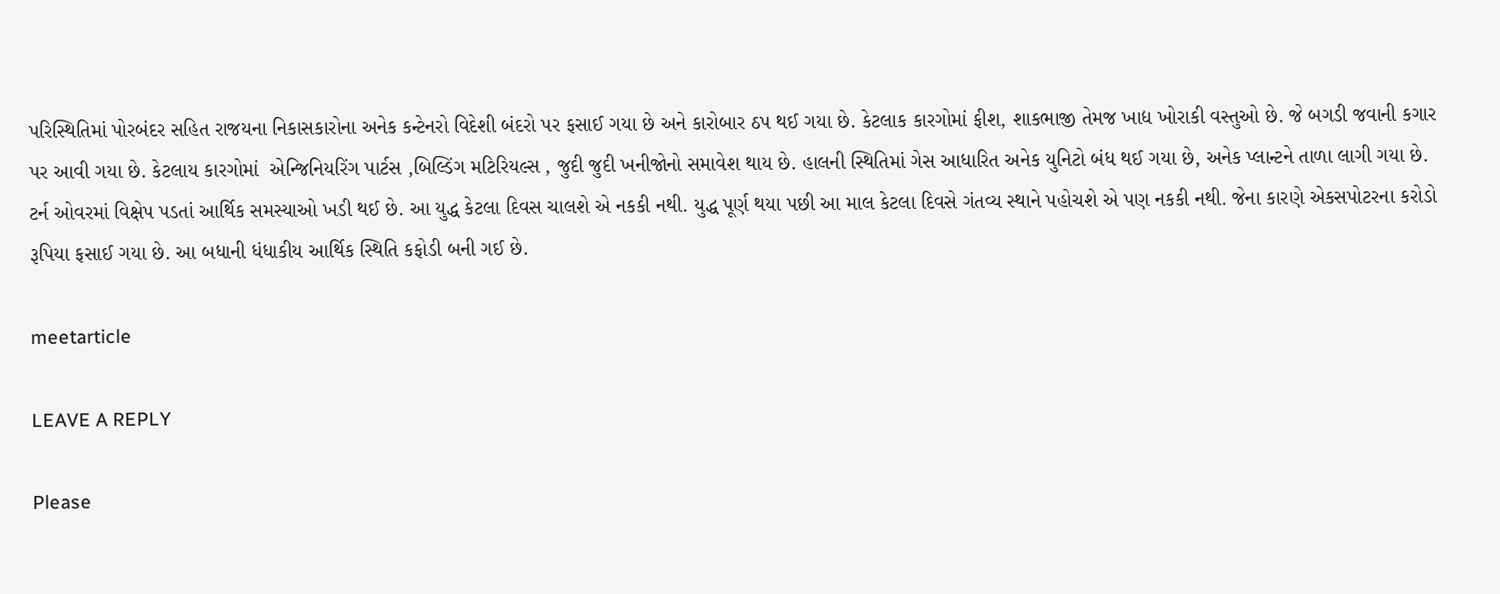પરિસ્થિતિમાં પોરબંદર સહિત રાજયના નિકાસકારોના અનેક કન્ટેનરો વિદેશી બંદરો પર ફસાઈ ગયા છે અને કારોબાર ઠપ થઈ ગયા છે. કેટલાક કારગોમાં ફીશ, શાકભાજી તેમજ ખાદ્ય ખોરાકી વસ્તુઓ છે. જે બગડી જવાની કગાર પર આવી ગયા છે. કેટલાય કારગોમાં  એન્જિનિયરિંગ પાર્ટસ ,બિલ્ડિંગ મટિરિયલ્સ , જુદી જુદી ખનીજોનો સમાવેશ થાય છે. હાલની સ્થિતિમાં ગેસ આધારિત અનેક યુનિટો બંધ થઈ ગયા છે, અનેક પ્લાન્ટને તાળા લાગી ગયા છે. ટર્ન ઓવરમાં વિક્ષેપ પડતાં આર્થિક સમસ્યાઓ ખડી થઈ છે. આ યુદ્ધ કેટલા દિવસ ચાલશે એ નકકી નથી. યુદ્ધ પૂર્ણ થયા પછી આ માલ કેટલા દિવસે ગંતવ્ય સ્થાને પહોચશે એ પણ નકકી નથી. જેના કારણે એકસપોટરના કરોડો રૂપિયા ફસાઈ ગયા છે. આ બધાની ધંધાકીય આર્થિક સ્થિતિ કફોડી બની ગઈ છે.

meetarticle

LEAVE A REPLY

Please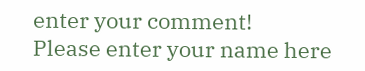enter your comment!
Please enter your name here